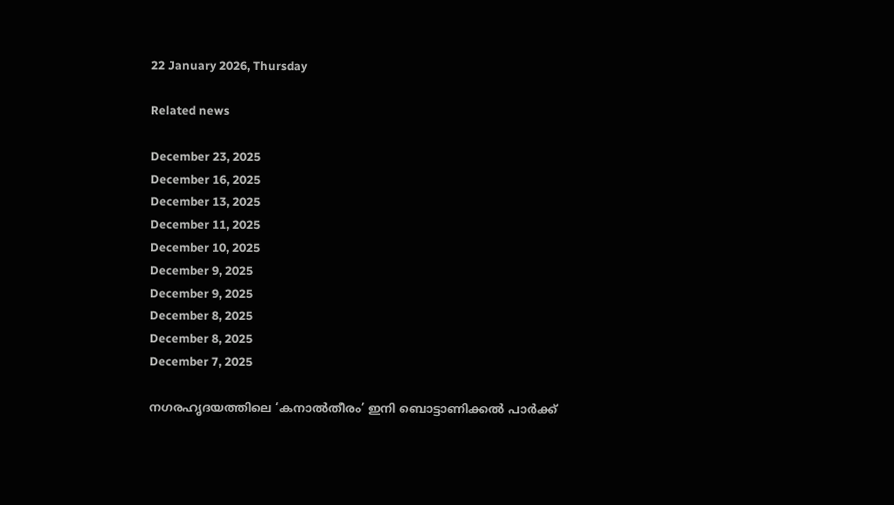22 January 2026, Thursday

Related news

December 23, 2025
December 16, 2025
December 13, 2025
December 11, 2025
December 10, 2025
December 9, 2025
December 9, 2025
December 8, 2025
December 8, 2025
December 7, 2025

നഗരഹൃദയത്തിലെ ‘കനാൽതീരം’ ഇനി ബൊട്ടാണിക്കൽ പാർക്ക്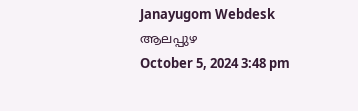Janayugom Webdesk
ആലപ്പുഴ
October 5, 2024 3:48 pm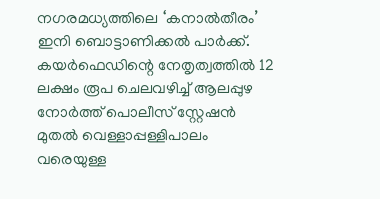നഗരമധ്യത്തിലെ ‘കനാൽതീരം’ ഇനി ബൊട്ടാണിക്കൽ പാർക്ക്. കയർഫെഡിന്റെ നേതൃത്വത്തിൽ 12 ലക്ഷം രൂപ ചെലവഴിച്ച് ആലപ്പുഴ നോർത്ത് പൊലീസ് സ്റ്റേഷൻ മുതൽ വെള്ളാപ്പള്ളിപാലം വരെയുള്ള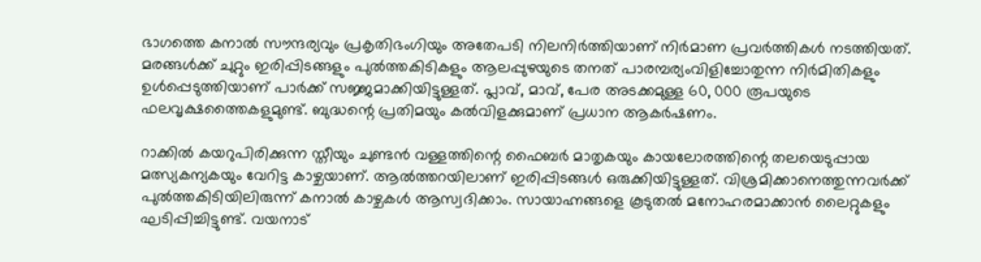ഭാഗത്തെ കനാൽ സൗന്ദര്യവും പ്രകൃതിഭംഗിയും അതേപടി നിലനിർത്തിയാണ് നിർമാണ പ്രവർത്തികൾ നടത്തിയത്. മരങ്ങൾക്ക് ചുറ്റും ഇരിപ്പിടങ്ങളും പുൽത്തകിടികളും ആലപ്പുഴയുടെ തനത് പാരമ്പര്യംവിളിച്ചോതുന്ന നിർമിതികളും ഉൾപ്പെടുത്തിയാണ് പാർക്ക് സജ്ജമാക്കിയിട്ടുള്ളത്. പ്ലാവ്, മാവ്, പേര അടക്കമുള്ള 60, 000 രൂപയുടെ ഫലവൃക്ഷത്തൈകളുമുണ്ട്. ബുദ്ധന്റെ പ്രതിമയും കൽവിളക്കുമാണ് പ്രധാന ആകർഷണം.

റാക്കിൽ കയറുപിരിക്കുന്ന സ്തീയും ചുണ്ടൻ വള്ളത്തിന്റെ ഫൈബർ മാതൃകയും കായലോരത്തിന്റെ തലയെടുപ്പായ മത്സ്യകന്യകയും വേറിട്ട കാഴ്ചയാണ്. ആൽത്തറയിലാണ് ഇരിപ്പിടങ്ങൾ ഒരുക്കിയിട്ടുള്ളത്. വിശ്രമിക്കാനെത്തുന്നവർക്ക് പുൽത്തകിടിയിലിരുന്ന് കനാൽ കാഴ്ചകൾ ആസ്വദിക്കാം. സായാഹ്നങ്ങളെ കൂടുതൽ മനോഹരമാക്കാൻ ലൈറ്റുകളും ഘടിപ്പിച്ചിട്ടുണ്ട്. വയനാട്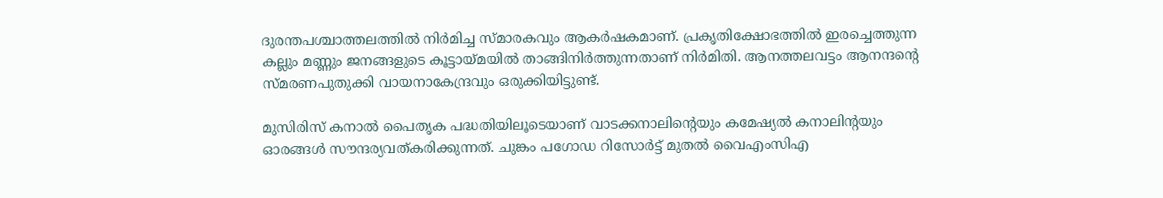ദുരന്തപശ്ചാത്തലത്തിൽ നിർമിച്ച സ്മാരകവും ആകർഷകമാണ്. പ്രകൃതിക്ഷോഭത്തിൽ ഇരച്ചെത്തുന്ന കല്ലും മണ്ണും ജനങ്ങളുടെ കൂട്ടായ്മയിൽ താങ്ങിനിർത്തുന്നതാണ് നിർമിതി. ആനത്തലവട്ടം ആനന്ദന്റെ സ്മരണപുതുക്കി വായനാകേന്ദ്രവും ഒരുക്കിയിട്ടുണ്ട്.

മുസിരിസ് കനാൽ പൈതൃക പദ്ധതിയിലൂടെയാണ് വാടക്കനാലിന്റെയും കമേഷ്യൽ കനാലിന്റയും ഓരങ്ങൾ സൗന്ദര്യവത്കരിക്കുന്നത്. ചുങ്കം പഗോഡ റിസോർട്ട് മുതൽ വൈഎംസിഎ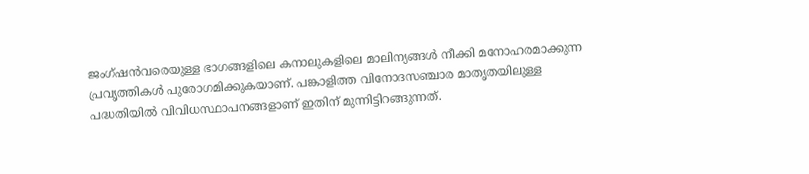ജംഗ്ഷൻവരെയുള്ള ഭാഗങ്ങളിലെ കനാലുകളിലെ മാലിന്യങ്ങൾ നീക്കി മനോഹരമാക്കുന്ന പ്രവൃത്തികൾ പുരോഗമിക്കുകയാണ്. പങ്കാളിത്ത വിനോദസഞ്ചാര മാതൃതയിലുള്ള പദ്ധതിയിൽ വിവിധസ്ഥാപനങ്ങളാണ് ഇതിന് മുന്നിട്ടിറങ്ങുന്നത്.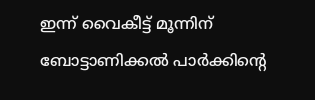ഇന്ന് വൈകീട്ട് മൂന്നിന് ബോട്ടാണിക്കൽ പാർക്കിന്റെ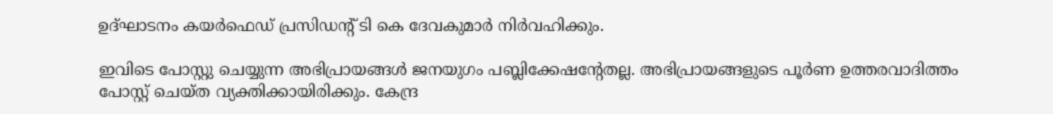ഉദ്ഘാടനം കയർഫെഡ് പ്രസിഡന്റ് ടി കെ ദേവകുമാർ നിർവഹിക്കും.

ഇവിടെ പോസ്റ്റു ചെയ്യുന്ന അഭിപ്രായങ്ങള്‍ ജനയുഗം പബ്ലിക്കേഷന്റേതല്ല. അഭിപ്രായങ്ങളുടെ പൂര്‍ണ ഉത്തരവാദിത്തം പോസ്റ്റ് ചെയ്ത വ്യക്തിക്കായിരിക്കും. കേന്ദ്ര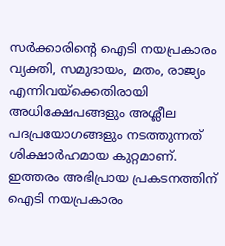സര്‍ക്കാരിന്റെ ഐടി നയപ്രകാരം വ്യക്തി, സമുദായം, മതം, രാജ്യം എന്നിവയ്‌ക്കെതിരായി അധിക്ഷേപങ്ങളും അശ്ലീല പദപ്രയോഗങ്ങളും നടത്തുന്നത് ശിക്ഷാര്‍ഹമായ കുറ്റമാണ്. ഇത്തരം അഭിപ്രായ പ്രകടനത്തിന് ഐടി നയപ്രകാരം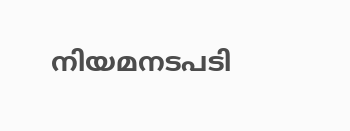നിയമനടപടി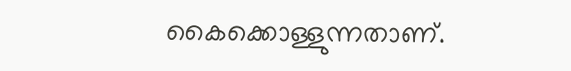കൈക്കൊള്ളുന്നതാണ്.